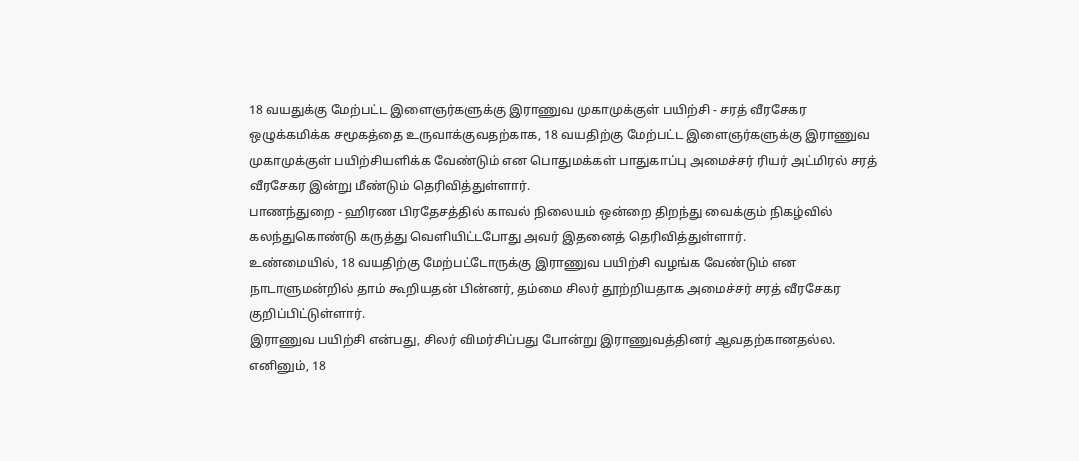18 வயதுக்கு மேற்பட்ட இளைஞர்களுக்கு இராணுவ முகாமுக்குள் பயிற்சி - சரத் வீரசேகர
ஒழுக்கமிக்க சமூகத்தை உருவாக்குவதற்காக, 18 வயதிற்கு மேற்பட்ட இளைஞர்களுக்கு இராணுவ முகாமுக்குள் பயிற்சியளிக்க வேண்டும் என பொதுமக்கள் பாதுகாப்பு அமைச்சர் ரியர் அட்மிரல் சரத் வீரசேகர இன்று மீண்டும் தெரிவித்துள்ளார்.
பாணந்துறை - ஹிரண பிரதேசத்தில் காவல் நிலையம் ஒன்றை திறந்து வைக்கும் நிகழ்வில் கலந்துகொண்டு கருத்து வெளியிட்டபோது அவர் இதனைத் தெரிவித்துள்ளார்.
உண்மையில், 18 வயதிற்கு மேற்பட்டோருக்கு இராணுவ பயிற்சி வழங்க வேண்டும் என நாடாளுமன்றில் தாம் கூறியதன் பின்னர், தம்மை சிலர் தூற்றியதாக அமைச்சர் சரத் வீரசேகர குறிப்பிட்டுள்ளார்.
இராணுவ பயிற்சி என்பது, சிலர் விமர்சிப்பது போன்று இராணுவத்தினர் ஆவதற்கானதல்ல. எனினும், 18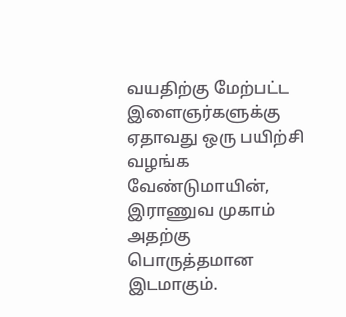வயதிற்கு மேற்பட்ட இளைஞர்களுக்கு ஏதாவது ஒரு பயிற்சி வழங்க வேண்டுமாயின், இராணுவ முகாம் அதற்கு பொருத்தமான இடமாகும்.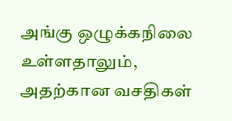அங்கு ஒழுக்கநிலை உள்ளதாலும், அதற்கான வசதிகள்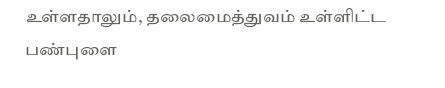உள்ளதாலும், தலைமைத்துவம் உள்ளிட்ட பண்புளை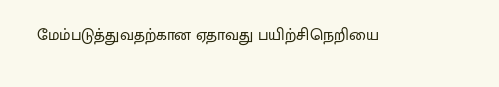மேம்படுத்துவதற்கான ஏதாவது பயிற்சிநெறியை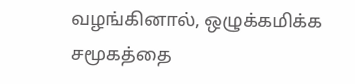வழங்கினால், ஒழுக்கமிக்க சமூகத்தை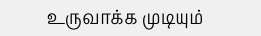உருவாக்க முடியும்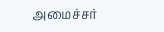அமைச்சர்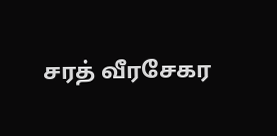சரத் வீரசேகர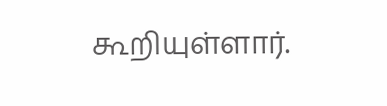கூறியுள்ளார்.